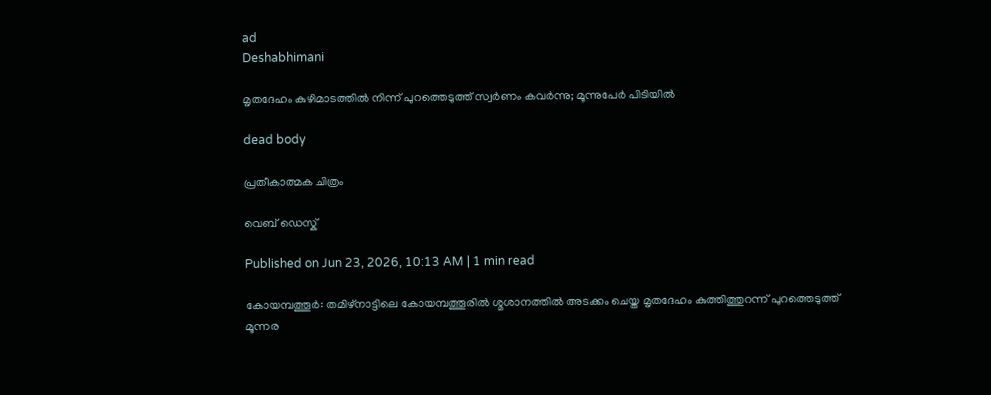ad
Deshabhimani

മൃതദേഹം കുഴിമാടത്തിൽ നിന്ന് പുറത്തെടുത്ത് സ്വർണം കവർന്നു; മൂന്നുപേർ പിടിയിൽ

dead body

പ്രതീകാത്മക ചിത്രം

വെബ് ഡെസ്ക്

Published on Jun 23, 2026, 10:13 AM | 1 min read

കോയമ്പത്തൂർ: തമിഴ്‌നാട്ടിലെ കോയമ്പത്തൂരിൽ ശ്മശാനത്തിൽ അടക്കം ചെയ്ത മൃതദേഹം കുത്തിത്തുറന്ന് പുറത്തെടുത്ത് മൂന്നര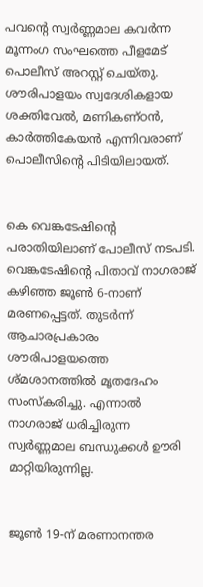പവന്റെ സ്വർണ്ണമാല കവർന്ന മൂന്നംഗ സംഘത്തെ പീളമേട് പൊലീസ് അറസ്റ്റ് ചെയ്തു. ശൗരിപാളയം സ്വദേശികളായ ശക്തിവേൽ, മണികണ്ഠൻ, കാർത്തികേയൻ എന്നിവരാണ് പൊലീസിന്റെ പിടിയിലായത്.


കെ വെങ്കടേഷിന്റെ പരാതിയിലാണ് പോലീസ് നടപടി. വെങ്കടേഷിന്റെ പിതാവ് നാഗരാജ് കഴിഞ്ഞ ജൂൺ 6-നാണ് മരണപ്പെട്ടത്. തുടർന്ന് ആചാരപ്രകാരം ശൗരിപാളയത്തെ ശ്മശാനത്തിൽ മൃതദേഹം സംസ്കരിച്ചു. എന്നാൽ നാഗരാജ് ധരിച്ചിരുന്ന സ്വർണ്ണമാല ബന്ധുക്കൾ ഊരി മാറ്റിയിരുന്നില്ല.


ജൂൺ 19-ന് മരണാനന്തര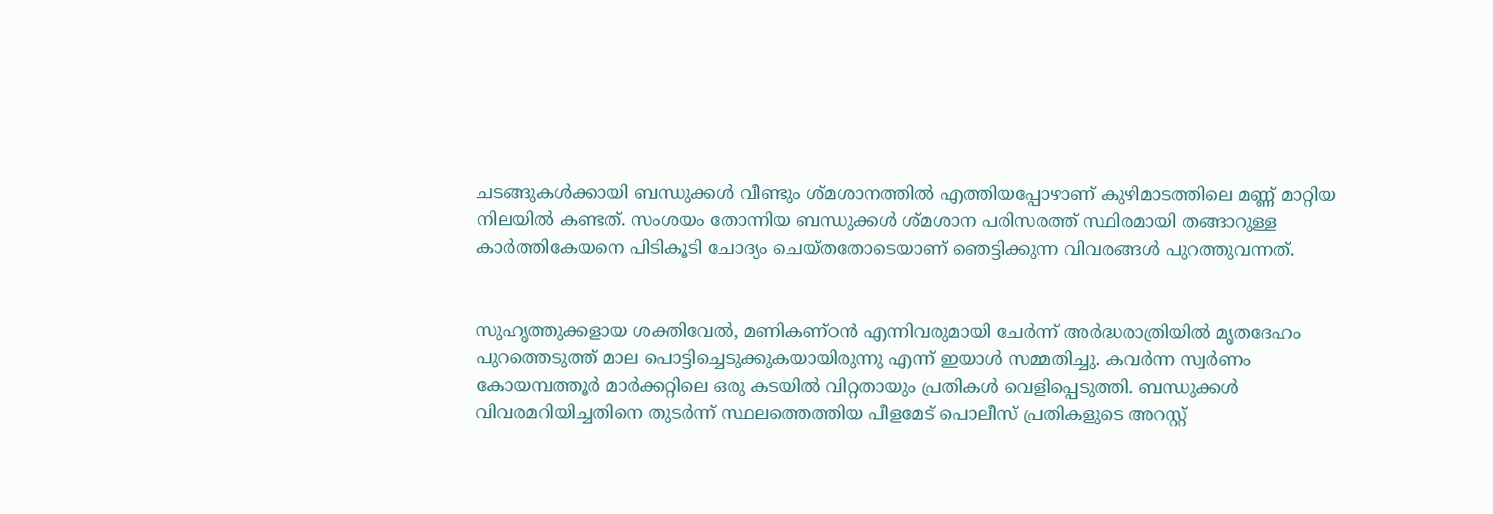ചടങ്ങുകൾക്കായി ബന്ധുക്കൾ വീണ്ടും ശ്മശാനത്തിൽ എത്തിയപ്പോഴാണ് കുഴിമാടത്തിലെ മണ്ണ് മാറ്റിയ നിലയിൽ കണ്ടത്. സംശയം തോന്നിയ ബന്ധുക്കൾ ശ്മശാന പരിസരത്ത് സ്ഥിരമായി തങ്ങാറുള്ള കാർത്തികേയനെ പിടികൂടി ചോദ്യം ചെയ്തതോടെയാണ് ഞെട്ടിക്കുന്ന വിവരങ്ങൾ പുറത്തുവന്നത്.


സുഹൃത്തുക്കളായ ശക്തിവേൽ, മണികണ്ഠൻ എന്നിവരുമായി ചേർന്ന് അർദ്ധരാത്രിയിൽ മൃതദേഹം പുറത്തെടുത്ത് മാല പൊട്ടിച്ചെടുക്കുകയായിരുന്നു എന്ന് ഇയാൾ സമ്മതിച്ചു. കവർന്ന സ്വർണം കോയമ്പത്തൂർ മാർക്കറ്റിലെ ഒരു കടയിൽ വിറ്റതായും പ്രതികൾ വെളിപ്പെടുത്തി. ബന്ധുക്കൾ വിവരമറിയിച്ചതിനെ തുടർന്ന് സ്ഥലത്തെത്തിയ പീളമേട് പൊലീസ് പ്രതികളുടെ അറസ്റ്റ്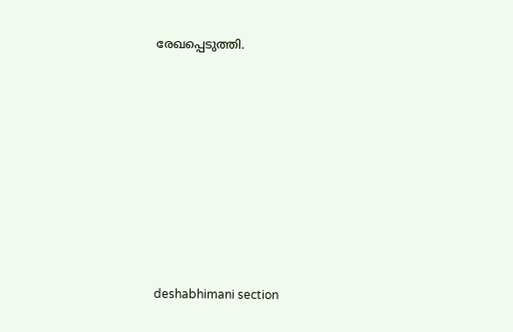രേഖപ്പെടുത്തി.








deshabhimani section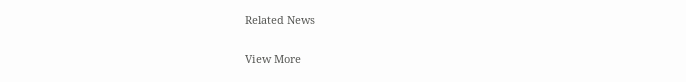Related News

View More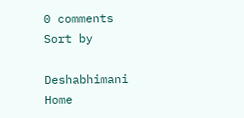0 comments
Sort by

Deshabhimani
Home